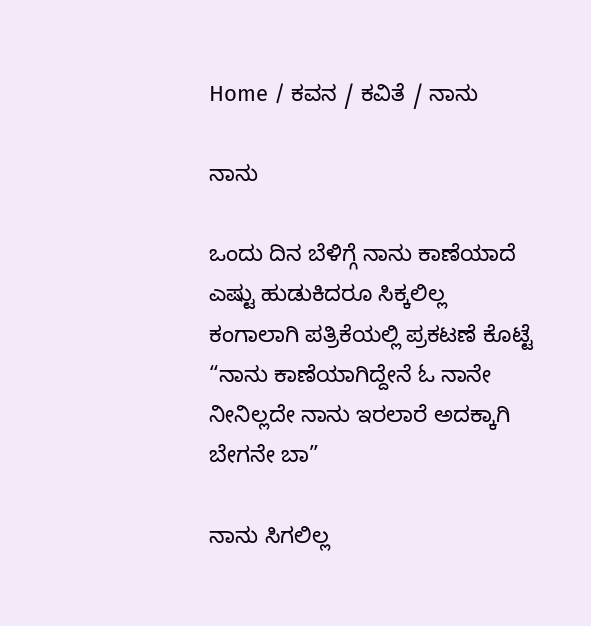Home / ಕವನ / ಕವಿತೆ / ನಾನು

ನಾನು

ಒಂದು ದಿನ ಬೆಳಿಗ್ಗೆ ನಾನು ಕಾಣೆಯಾದೆ
ಎಷ್ಟು ಹುಡುಕಿದರೂ ಸಿಕ್ಕಲಿಲ್ಲ
ಕಂಗಾಲಾಗಿ ಪತ್ರಿಕೆಯಲ್ಲಿ ಪ್ರಕಟಣೆ ಕೊಟ್ಟೆ
“ನಾನು ಕಾಣೆಯಾಗಿದ್ದೇನೆ ಓ ನಾನೇ
ನೀನಿಲ್ಲದೇ ನಾನು ಇರಲಾರೆ ಅದಕ್ಕಾಗಿ
ಬೇಗನೇ ಬಾ”

ನಾನು ಸಿಗಲಿಲ್ಲ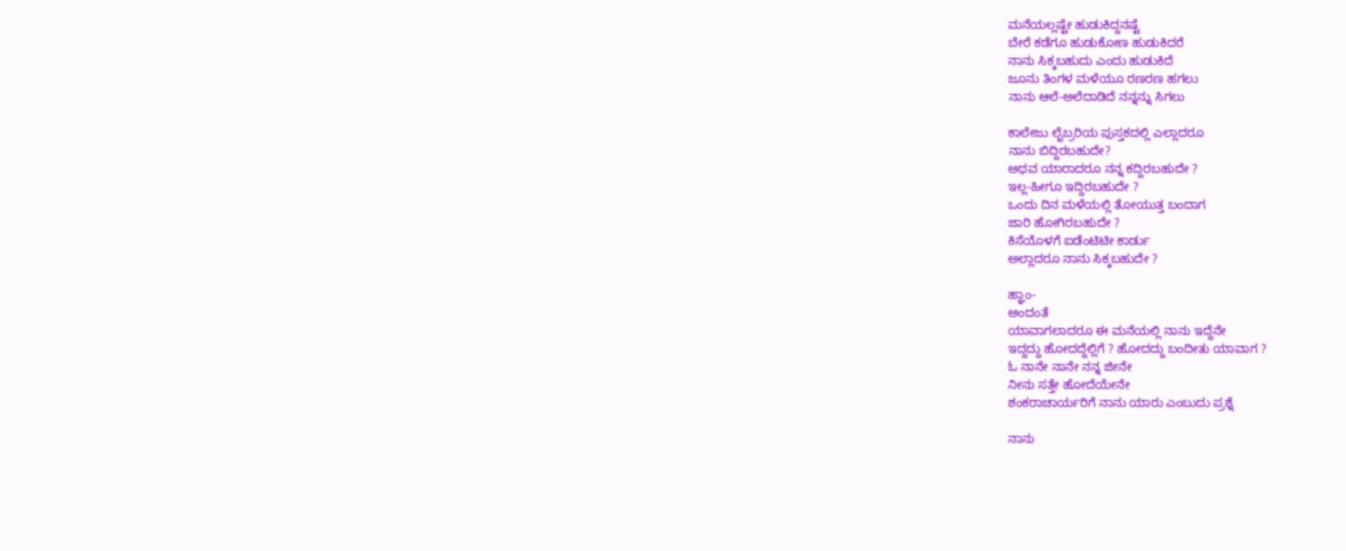ಮನೆಯಲ್ಲಷ್ಟೇ ಹುಡುಕಿದ್ದನಷ್ಟೆ
ಬೇರೆ ಕಡೆಗೂ ಹುಡುಕೋಣ ಹುಡುಕಿದರೆ
ನಾನು ಸಿಕ್ಕಬಹುದು ಎಂದು ಹುಡುಕಿದೆ
ಜೂನು ತಿಂಗಳ ಮಳೆಯೂ ರಣರಣ ಹಗಲು
ನಾನು ಆಲೆ-ಅಲೆದಾಡಿದೆ ನನ್ನನ್ನು ಸಿಗಲು

ಕಾಲೇಜು ಲೈಬ್ರರಿಯ ಪುಸ್ತಕದಲ್ಲಿ ಎಲ್ಲಾದರೂ
ನಾನು ಬಿದ್ದಿರಬಹುದೇ?
ಅಥವ ಯಾರಾದರೂ ನನ್ನ ಕದ್ದಿರಬಹುದೇ ?
ಇಲ್ಲ-ಹೀಗೂ ಇದ್ದಿರಬಹುದೇ ?
ಒಂದು ದಿನ ಮಳೆಯಲ್ಲಿ ತೋಯುತ್ತ ಬಂದಾಗ
ಜಾರಿ ಹೋಗಿರಬಹುದೇ ?
ಕಿಸೆಯೊಳಗೆ ಐಡೆಂಟಿಟೀ ಕಾರ್ಡು
ಅಲ್ಲಾದರೂ ನಾನು ಸಿಕ್ಕಬಹುದೇ ?

ಹ್ಞಾಂ-
ಅಂದಂತೆ
ಯಾವಾಗಲಾದರೂ ಈ ಮನೆಯಲ್ಲಿ ನಾನು ಇದ್ದೆನೇ
ಇದ್ದದ್ದು ಹೋದದ್ದೆಲ್ಲಿಗೆ ? ಹೋದದ್ದು ಬಂದೀತು ಯಾವಾಗ ?
ಓ ನಾನೇ ನಾನೇ ನನ್ನ ಜೀನೇ
ನೀನು ಸತ್ತೇ ಹೋದೆಯೇನೇ
ಶಂಕರಾಚಾರ್ಯರಿಗೆ ನಾನು ಯಾರು ಎಂಬುದು ಪ್ರಶ್ನೆ

ನಾನು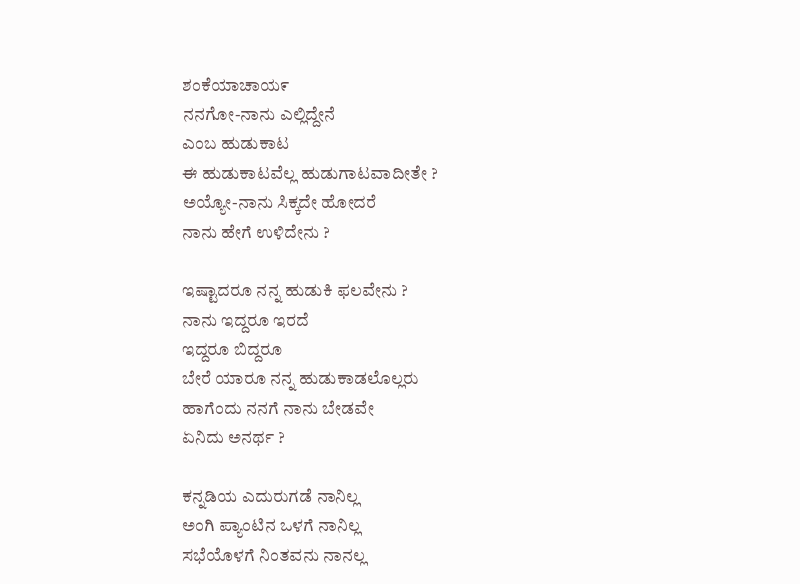ಶಂಕೆಯಾಚಾಯ೯
ನನಗೋ-ನಾನು ಎಲ್ಲಿದ್ದೇನೆ
ಎಂಬ ಹುಡುಕಾಟ
ಈ ಹುಡುಕಾಟವೆಲ್ಲ ಹುಡುಗಾಟವಾದೀತೇ ?
ಅಯ್ಯೋ-ನಾನು ಸಿಕ್ಕದೇ ಹೋದರೆ
ನಾನು ಹೇಗೆ ಉಳಿದೇನು ?

ಇಷ್ಟಾದರೂ ನನ್ನ ಹುಡುಕಿ ಫಲವೇನು ?
ನಾನು ಇದ್ದರೂ ಇರದೆ
ಇದ್ದರೂ ಬಿದ್ದರೂ
ಬೇರೆ ಯಾರೂ ನನ್ನ ಹುಡುಕಾಡಲೊಲ್ಲರು
ಹಾಗೆಂದು ನನಗೆ ನಾನು ಬೇಡವೇ
ಏನಿದು ಅನರ್ಥ ?

ಕನ್ನಡಿಯ ಎದುರುಗಡೆ ನಾನಿಲ್ಲ
ಅಂಗಿ ಪ್ಯಾಂಟಿನ ಒಳಗೆ ನಾನಿಲ್ಲ
ಸಭೆಯೊಳಗೆ ನಿಂತವನು ನಾನಲ್ಲ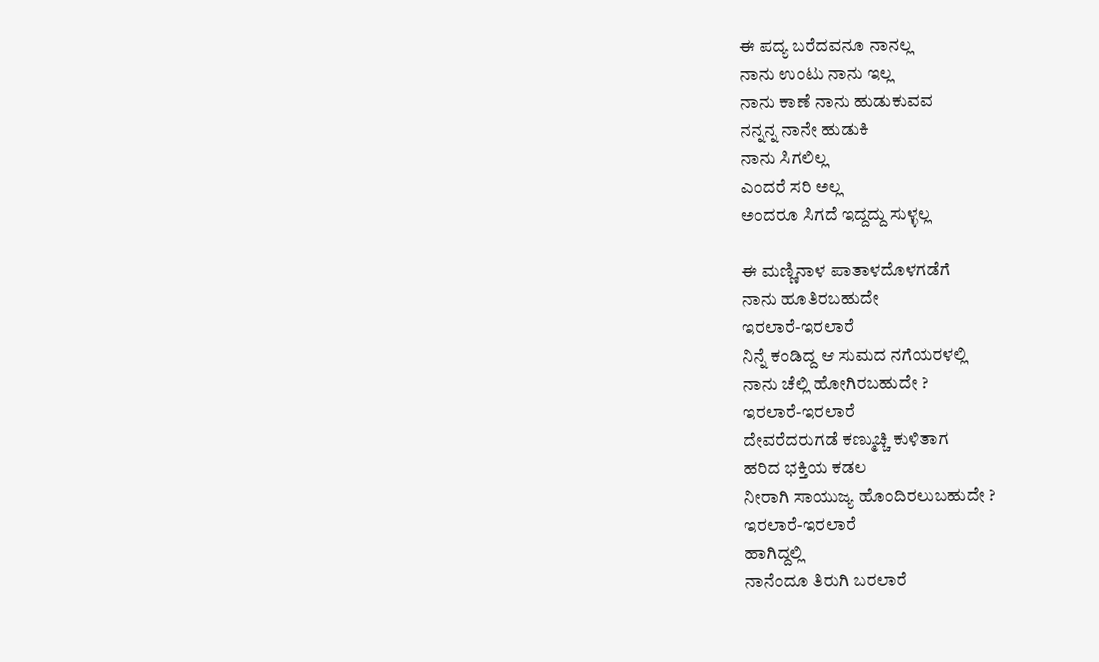ಈ ಪದ್ಯ ಬರೆದವನೂ ನಾನಲ್ಲ
ನಾನು ಉಂಟು ನಾನು ಇಲ್ಲ
ನಾನು ಕಾಣೆ ನಾನು ಹುಡುಕುವವ
ನನ್ನನ್ನ ನಾನೇ ಹುಡುಕಿ
ನಾನು ಸಿಗಲಿಲ್ಲ
ಎಂದರೆ ಸರಿ ಅಲ್ಲ
ಅಂದರೂ ಸಿಗದೆ ಇದ್ದದ್ದು ಸುಳ್ಳಲ್ಲ

ಈ ಮಣ್ಣಿನಾಳ ಪಾತಾಳದೊಳಗಡೆಗೆ
ನಾನು ಹೂತಿರಬಹುದೇ
ಇರಲಾರೆ-ಇರಲಾರೆ
ನಿನ್ನೆ ಕಂಡಿದ್ದ ಆ ಸುಮದ ನಗೆಯರಳಲ್ಲಿ
ನಾನು ಚೆಲ್ಲಿ ಹೋಗಿರಬಹುದೇ ?
ಇರಲಾರೆ-ಇರಲಾರೆ
ದೇವರೆದರುಗಡೆ ಕಣ್ಮುಚ್ಚಿ ಕುಳಿತಾಗ
ಹರಿದ ಭಕ್ತಿಯ ಕಡಲ
ನೀರಾಗಿ ಸಾಯುಜ್ಯ ಹೊಂದಿರಲುಬಹುದೇ ?
ಇರಲಾರೆ-ಇರಲಾರೆ
ಹಾಗಿದ್ದಲ್ಲಿ
ನಾನೆಂದೂ ತಿರುಗಿ ಬರಲಾರೆ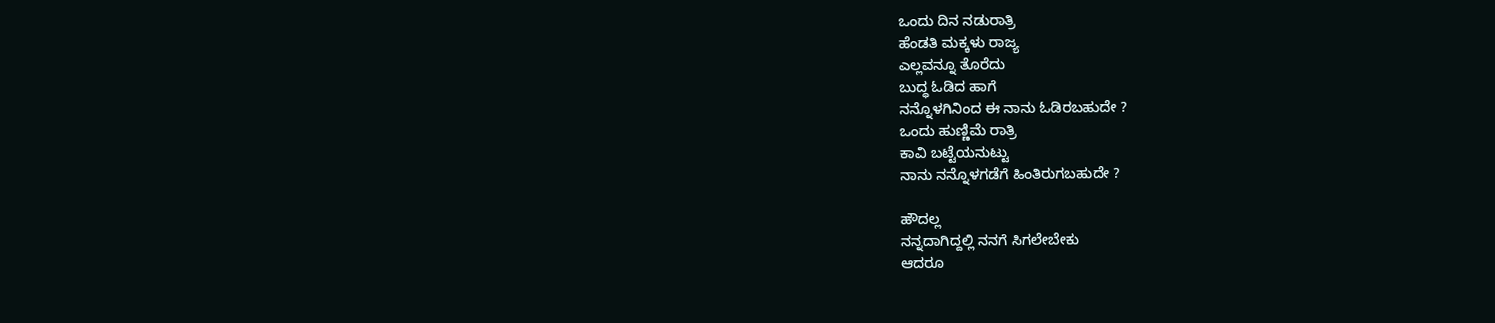ಒಂದು ದಿನ ನಡುರಾತ್ರಿ
ಹೆಂಡತಿ ಮಕ್ಕಳು ರಾಜ್ಯ
ಎಲ್ಲವನ್ನೂ ತೊರೆದು
ಬುದ್ಧ ಓಡಿದ ಹಾಗೆ
ನನ್ನೊಳಗಿನಿಂದ ಈ ನಾನು ಓಡಿರಬಹುದೇ ?
ಒಂದು ಹುಣ್ಣಿಮೆ ರಾತ್ರಿ
ಕಾವಿ ಬಟ್ಟೆಯನುಟ್ಟು
ನಾನು ನನ್ನೊಳಗಡೆಗೆ ಹಿಂತಿರುಗಬಹುದೇ ?

ಹೌದಲ್ಲ
ನನ್ನದಾಗಿದ್ದಲ್ಲಿ ನನಗೆ ಸಿಗಲೇಬೇಕು
ಆದರೂ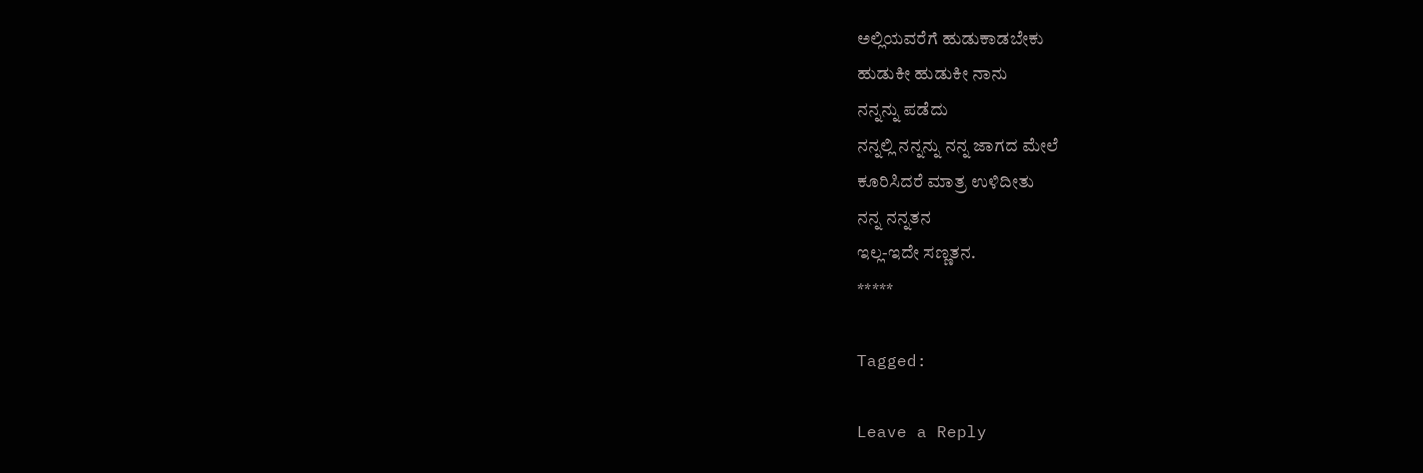ಅಲ್ಲಿಯವರೆಗೆ ಹುಡುಕಾಡಬೇಕು
ಹುಡುಕೀ ಹುಡುಕೀ ನಾನು
ನನ್ನನ್ನು ಪಡೆದು
ನನ್ನಲ್ಲಿ ನನ್ನನ್ನು ನನ್ನ ಜಾಗದ ಮೇಲೆ
ಕೂರಿಸಿದರೆ ಮಾತ್ರ ಉಳಿದೀತು
ನನ್ನ ನನ್ನತನ
ಇಲ್ಲ-ಇದೇ ಸಣ್ಣತನ.
*****

Tagged:

Leave a Reply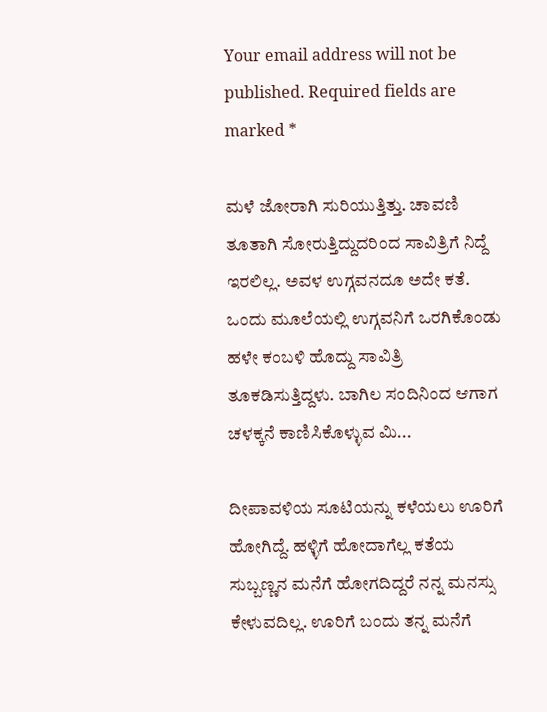Your email address will not be published. Required fields are marked *

ಮಳೆ ಜೋರಾಗಿ ಸುರಿಯುತ್ತಿತ್ತು. ಚಾವಣಿ ತೂತಾಗಿ ಸೋರುತ್ತಿದ್ದುದರಿಂದ ಸಾವಿತ್ರಿಗೆ ನಿದ್ದೆ ಇರಲಿಲ್ಲ. ಅವಳ ಉಗ್ಗವನದೂ ಅದೇ ಕತೆ. ಒಂದು ಮೂಲೆಯಲ್ಲಿ ಉಗ್ಗವನಿಗೆ ಒರಗಿಕೊಂಡು ಹಳೇ ಕಂಬಳಿ ಹೊದ್ದು ಸಾವಿತ್ರಿ ತೂಕಡಿಸುತ್ತಿದ್ದಳು. ಬಾಗಿಲ ಸಂದಿನಿಂದ ಆಗಾಗ ಚಳಕ್ಕನೆ ಕಾಣಿಸಿಕೊಳ್ಳುವ ಮಿ...

ದೀಪಾವಳಿಯ ಸೂಟಿಯನ್ನು ಕಳೆಯಲು ಊರಿಗೆ ಹೋಗಿದ್ದೆ. ಹಳ್ಳಿಗೆ ಹೋದಾಗೆಲ್ಲ ಕತೆಯ ಸುಬ್ಬಣ್ಣನ ಮನೆಗೆ ಹೋಗದಿದ್ದರೆ ನನ್ನ ಮನಸ್ಸು ಕೇಳುವದಿಲ್ಲ. ಊರಿಗೆ ಬಂದು ತನ್ನ ಮನೆಗೆ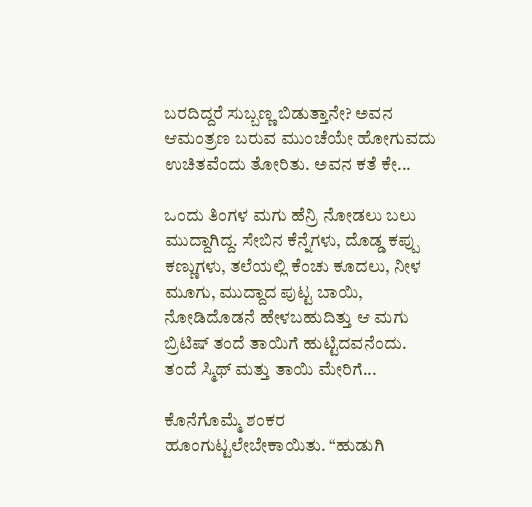ಬರದಿದ್ದರೆ ಸುಬ್ಬಣ್ಣ ಬಿಡುತ್ತಾನೇ? ಅವನ ಆಮಂತ್ರಣ ಬರುವ ಮುಂಚೆಯೇ ಹೋಗುವದು ಉಚಿತವೆಂದು ತೋರಿತು. ಅವನ ಕತೆ ಕೇ...

ಒಂದು ತಿಂಗಳ ಮಗು ಹೆನ್ರಿ ನೋಡಲು ಬಲು ಮುದ್ದಾಗಿದ್ದ. ಸೇಬಿನ ಕೆನ್ನೆಗಳು, ದೊಡ್ಡ ಕಪ್ಪು ಕಣ್ಣುಗಳು, ತಲೆಯಲ್ಲಿ ಕೆಂಚು ಕೂದಲು, ನೀಳ ಮೂಗು, ಮುದ್ದಾದ ಪುಟ್ಟ ಬಾಯಿ, ನೋಡಿದೊಡನೆ ಹೇಳಬಹುದಿತ್ತು ಆ ಮಗು ಬ್ರಿಟಿಷ್ ತಂದೆ ತಾಯಿಗೆ ಹುಟ್ಟಿದವನೆಂದು. ತಂದೆ ಸ್ಮಿಥ್ ಮತ್ತು ತಾಯಿ ಮೇರಿಗೆ...

ಕೊನೆಗೊಮ್ಮೆ ಶಂಕರ ಹೂಂಗುಟ್ಟಲೇಬೇಕಾಯಿತು. “ಹುಡುಗಿ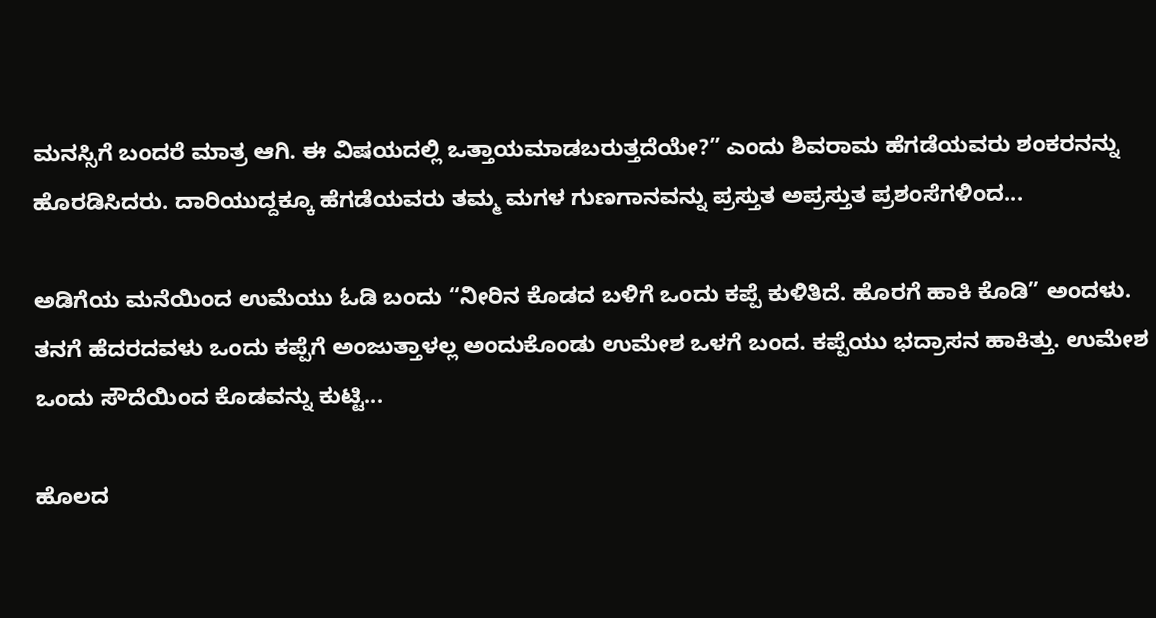ಮನಸ್ಸಿಗೆ ಬಂದರೆ ಮಾತ್ರ ಆಗಿ. ಈ ವಿಷಯದಲ್ಲಿ ಒತ್ತಾಯಮಾಡಬರುತ್ತದೆಯೇ?” ಎಂದು ಶಿವರಾಮ ಹೆಗಡೆಯವರು ಶಂಕರನನ್ನು ಹೊರಡಿಸಿದರು. ದಾರಿಯುದ್ದಕ್ಕೂ ಹೆಗಡೆಯವರು ತಮ್ಮ ಮಗಳ ಗುಣಗಾನವನ್ನು ಪ್ರಸ್ತುತ ಅಪ್ರಸ್ತುತ ಪ್ರಶಂಸೆಗಳಿಂದ...

ಅಡಿಗೆಯ ಮನೆಯಿಂದ ಉಮೆಯು ಓಡಿ ಬಂದು “ನೀರಿನ ಕೊಡದ ಬಳಿಗೆ ಒಂದು ಕಪ್ಪೆ ಕುಳಿತಿದೆ. ಹೊರಗೆ ಹಾಕಿ ಕೊಡಿ” ಅಂದಳು. ತನಗೆ ಹೆದರದವಳು ಒಂದು ಕಪ್ಪೆಗೆ ಅಂಜುತ್ತಾಳಲ್ಲ ಅಂದುಕೊಂಡು ಉಮೇಶ ಒಳಗೆ ಬಂದ. ಕಪ್ಪೆಯು ಭದ್ರಾಸನ ಹಾಕಿತ್ತು. ಉಮೇಶ ಒಂದು ಸೌದೆಯಿಂದ ಕೊಡವನ್ನು ಕುಟ್ಟಿ...

ಹೊಲದ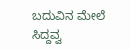ಬದುವಿನ ಮೇಲೆ ಸಿದ್ದವ್ವ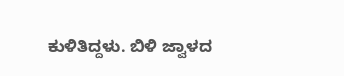ಕುಳಿತಿದ್ದಳು. ಬಿಳಿ ಜ್ವಾಳದ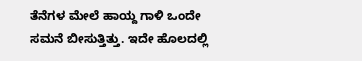ತೆನೆಗಳ ಮೇಲೆ ಹಾಯ್ದ ಗಾಳಿ ಒಂದೇ ಸಮನೆ ಬೀಸುತ್ತಿತ್ತು. ಇದೇ ಹೊಲದಲ್ಲಿ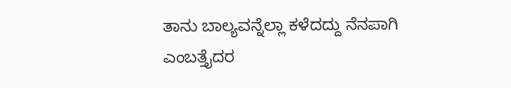ತಾನು ಬಾಲ್ಯವನ್ನೆಲ್ಲಾ ಕಳೆದದ್ದು ನೆನಪಾಗಿ ಎಂಬತ್ತೈದರ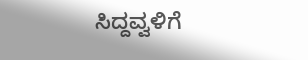ಸಿದ್ದವ್ವಳಿಗೆ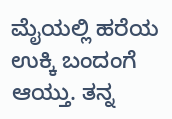ಮೈಯಲ್ಲಿ ಹರೆಯ ಉಕ್ಕಿ ಬಂದಂಗೆ ಆಯ್ತು. ತನ್ನ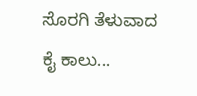ಸೊರಗಿ ತೆಳುವಾದ ಕೈ ಕಾಲು...